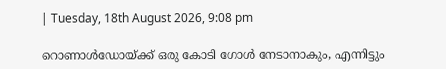| Tuesday, 18th August 2026, 9:08 pm

റൊണാള്‍ഡോയ്ക്ക് ഒരു കോടി ഗോള്‍ നേടാനാകും, എന്നിട്ടും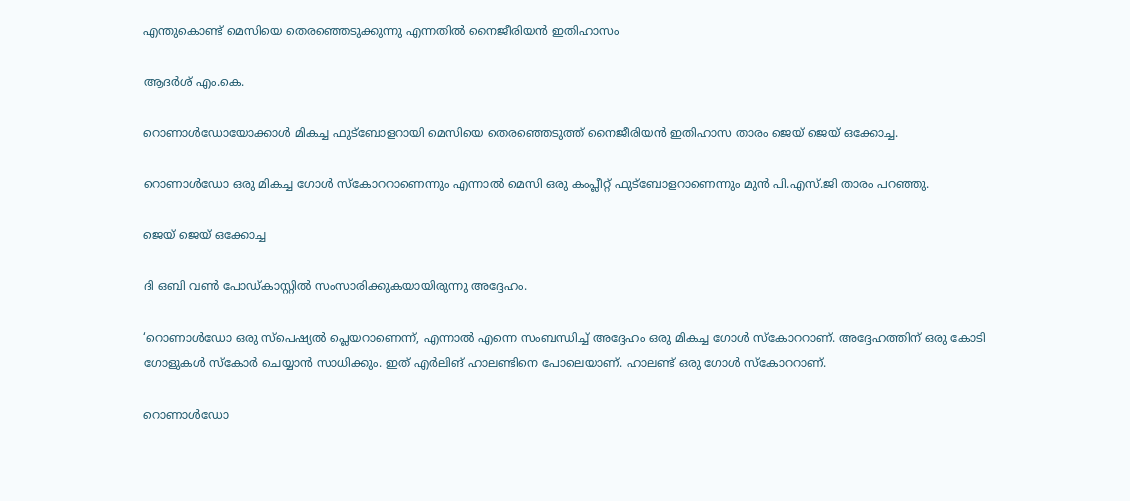എന്തുകൊണ്ട് മെസിയെ തെരഞ്ഞെടുക്കുന്നു എന്നതില്‍ നൈജീരിയന്‍ ഇതിഹാസം

ആദർശ് എം.കെ.

റൊണാള്‍ഡോയോക്കാള്‍ മികച്ച ഫുട്‌ബോളറായി മെസിയെ തെരഞ്ഞെടുത്ത് നൈജീരിയന്‍ ഇതിഹാസ താരം ജെയ് ജെയ് ഒക്കോച്ച.

റൊണാള്‍ഡോ ഒരു മികച്ച ഗോള്‍ സ്‌കോററാണെന്നും എന്നാല്‍ മെസി ഒരു കംപ്ലീറ്റ് ഫുട്‌ബോളറാണെന്നും മുന്‍ പി.എസ്.ജി താരം പറഞ്ഞു.

ജെയ് ജെയ് ഒക്കോച്ച

ദി ഒബി വണ്‍ പോഡ്കാസ്റ്റില്‍ സംസാരിക്കുകയായിരുന്നു അദ്ദേഹം.

‘റൊണാള്‍ഡോ ഒരു സ്‌പെഷ്യല്‍ പ്ലെയറാണെന്ന്, എന്നാല്‍ എന്നെ സംബന്ധിച്ച് അദ്ദേഹം ഒരു മികച്ച ഗോള്‍ സ്‌കോററാണ്. അദ്ദേഹത്തിന് ഒരു കോടി ഗോളുകള്‍ സ്‌കോര്‍ ചെയ്യാന്‍ സാധിക്കും. ഇത് എര്‍ലിങ് ഹാലണ്ടിനെ പോലെയാണ്. ഹാലണ്ട് ഒരു ഗോള്‍ സ്‌കോററാണ്.

റൊണാള്‍ഡോ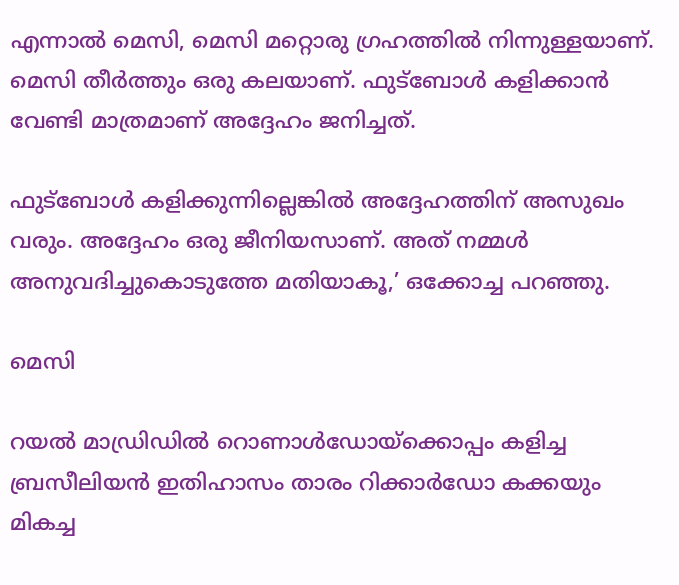എന്നാല്‍ മെസി, മെസി മറ്റൊരു ഗ്രഹത്തില്‍ നിന്നുള്ളയാണ്. മെസി തീര്‍ത്തും ഒരു കലയാണ്. ഫുട്‌ബോള്‍ കളിക്കാന്‍ വേണ്ടി മാത്രമാണ് അദ്ദേഹം ജനിച്ചത്.

ഫുട്‌ബോള്‍ കളിക്കുന്നില്ലെങ്കില്‍ അദ്ദേഹത്തിന് അസുഖം വരും. അദ്ദേഹം ഒരു ജീനിയസാണ്. അത് നമ്മള്‍ അനുവദിച്ചുകൊടുത്തേ മതിയാകൂ,’ ഒക്കോച്ച പറഞ്ഞു.

മെസി

റയല്‍ മാഡ്രിഡില്‍ റൊണാള്‍ഡോയ്‌ക്കൊപ്പം കളിച്ച ബ്രസീലിയന്‍ ഇതിഹാസം താരം റിക്കാര്‍ഡോ കക്കയും മികച്ച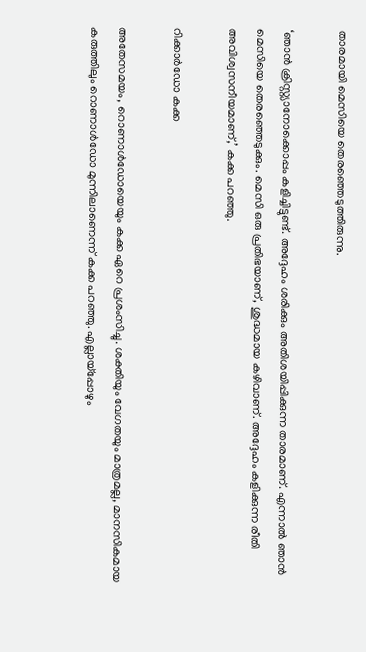താരമായി മെസിയെ തെരഞ്ഞെടുത്തിരുന്നു.

‘ഞാന്‍ ക്രിസ്റ്റ്യാനോക്കൊപ്പം കളിച്ചിട്ടുണ്ട്. അദ്ദേഹം ശരിക്കും അതിശയിപ്പിക്കുന്ന താരമാണ്. എന്നാല്‍ ഞാന്‍ മെസിയെ തെരഞ്ഞെടുക്കും. മെസി ഒരു പ്രതിഭയാണ്, ശുദ്ധമായ കഴിവാണ്. അദ്ദേഹം കളിക്കുന്ന രീതി അവിശ്വസനീയമാണ്,’ കക്ക പറഞ്ഞു.

റിക്കാര്‍ഡോ കക്ക

അതേസമയം, റൊണാള്‍ഡോയെയും കക്ക ഏറെ പ്രശംസിച്ചു. ശക്തിയും വേഗതയും മാത്രമല്ല, മാനസികമായ കരുത്തിലും റൊണാള്‍ഡോ മുന്നിലാണെന്ന് കക്ക പറഞ്ഞു. എല്ലായ്‌പ്പോഴും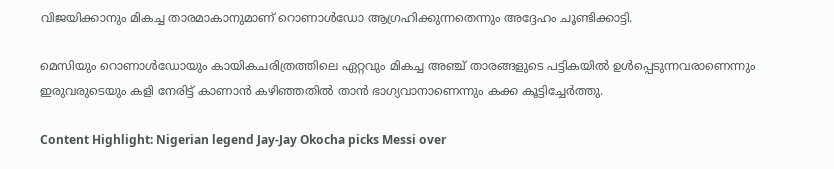വിജയിക്കാനും മികച്ച താരമാകാനുമാണ് റൊണാള്‍ഡോ ആഗ്രഹിക്കുന്നതെന്നും അദ്ദേഹം ചൂണ്ടിക്കാട്ടി.

മെസിയും റൊണാള്‍ഡോയും കായികചരിത്രത്തിലെ ഏറ്റവും മികച്ച അഞ്ച് താരങ്ങളുടെ പട്ടികയില്‍ ഉള്‍പ്പെടുന്നവരാണെന്നും ഇരുവരുടെയും കളി നേരിട്ട് കാണാന്‍ കഴിഞ്ഞതില്‍ താന്‍ ഭാഗ്യവാനാണെന്നും കക്ക കൂട്ടിച്ചേര്‍ത്തു.

Content Highlight: Nigerian legend Jay-Jay Okocha picks Messi over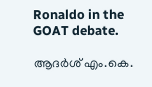Ronaldo in the GOAT debate.

ആദർശ് എം.കെ.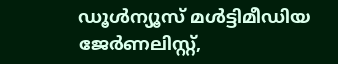ഡൂള്‍ന്യൂസ് മള്‍ട്ടിമീഡിയ ജേര്‍ണലിസ്റ്റ്,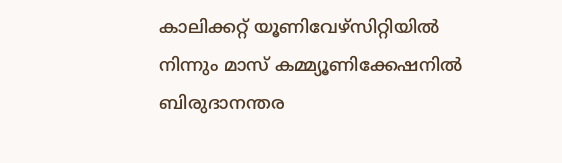കാലിക്കറ്റ് യൂണിവേഴ്സിറ്റിയില്‍ നിന്നും മാസ് കമ്മ്യൂണിക്കേഷനില്‍ ബിരുദാനന്തര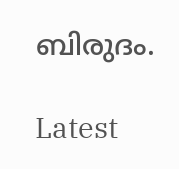ബിരുദം.

Latest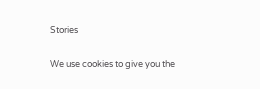Stories

We use cookies to give you the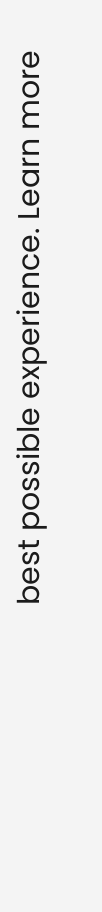best possible experience. Learn more